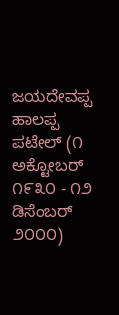ಜಯದೇವಪ್ಪ ಹಾಲಪ್ಪ ಪಟೇಲ್ (೧ ಅಕ್ಟೋಬರ್ ೧೯೩೦ - ೧೨ ಡಿಸೆಂಬರ್ ೨೦೦೦)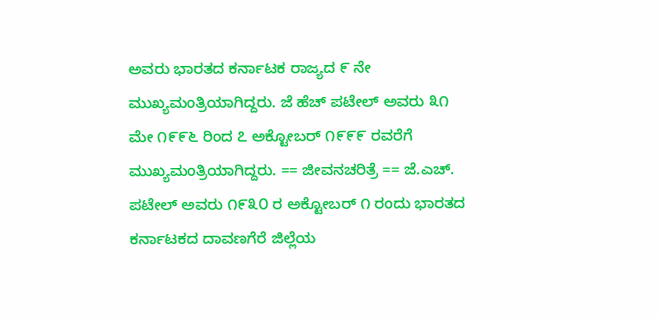ಅವರು ಭಾರತದ ಕರ್ನಾಟಕ ರಾಜ್ಯದ ೯ ನೇ ಮುಖ್ಯಮಂತ್ರಿಯಾಗಿದ್ದರು. ಜೆ ಹೆಚ್ ಪಟೇಲ್ ಅವರು ೩೧ ಮೇ ೧೯೯೬ ರಿಂದ ೭ ಅಕ್ಟೋಬರ್ ೧೯೯೯ ರವರೆಗೆ ಮುಖ್ಯಮಂತ್ರಿಯಾಗಿದ್ದರು. == ಜೀವನಚರಿತ್ರೆ == ಜೆ.ಎಚ್. ಪಟೇಲ್ ಅವರು ೧೯೩೦ ರ ಅಕ್ಟೋಬರ್ ೧ ರಂದು ಭಾರತದ ಕರ್ನಾಟಕದ ದಾವಣಗೆರೆ ಜಿಲ್ಲೆಯ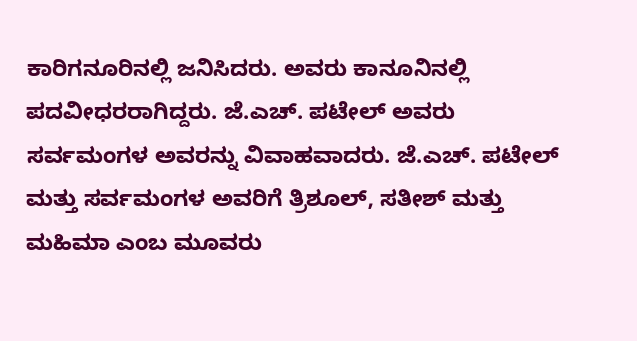ಕಾರಿಗನೂರಿನಲ್ಲಿ ಜನಿಸಿದರು. ಅವರು ಕಾನೂನಿನಲ್ಲಿ ಪದವೀಧರರಾಗಿದ್ದರು. ಜೆ.ಎಚ್. ಪಟೇಲ್ ಅವರು ಸರ್ವಮಂಗಳ ಅವರನ್ನು ವಿವಾಹವಾದರು. ಜೆ.ಎಚ್. ಪಟೇಲ್ ಮತ್ತು ಸರ್ವಮಂಗಳ ಅವರಿಗೆ ತ್ರಿಶೂಲ್, ಸತೀಶ್ ಮತ್ತು ಮಹಿಮಾ ಎಂಬ ಮೂವರು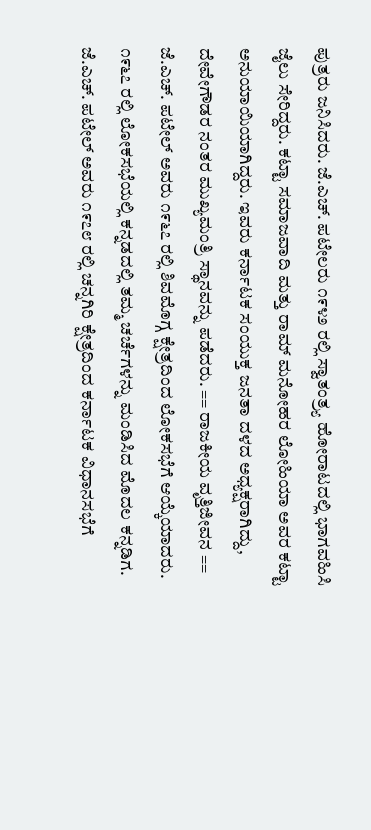ಪುತ್ರರು ಜನಿಸಿದರು. ಜೆ.ಎಚ್. ಪಟೇಲರು ೧೯೪೨ ರಲ್ಲಿ ಸ್ವಾತಂತ್ರ್ಯ ಹೋರಾಟದಲ್ಲಿ ಭಾಗವಹಿಸಿ ಜೈಲು ಸೇರಿದ್ದರು. ಕಟ್ಟಾ ಸಮಾಜವಾದಿ ಮತ್ತು ರಾಮ್ ಮನೋಹರ ಲೋಹಿಯಾ ಅವರ ಕಟ್ಟಾ ಅನುಯಾಯಿಯಾಗಿದ್ದರು. ಇವರು ಕರ್ನಾಟಕ ಸಂಯುಕ್ತ ಜನತಾ ದಳದ ಅಧ್ಯಕ್ಷರಾಗಿದ್ದು, ದೇವೇಗೌಡರ ನಂತರ ಮುಖ್ಯಮಂತ್ರಿ ಸ್ಥಾನವನ್ನು ಪಡೆದರು. == ರಾಜಕೀಯ ವೃತ್ತಿಜೀವನ == ಜೆ.ಎಚ್. ಪಟೇಲ್ ಅವರು ೧೯೬೭ ರಲ್ಲಿ ಶಿವಮೊಗ್ಗ ಕ್ಷೇತ್ರದಿಂದ ಲೋಕಸಭೆಗೆ ಆಯ್ಕೆಯಾದರು. ೧೯೬೭ ರಲ್ಲಿ ಲೋಕಸಭೆಯಲ್ಲಿ ಕನ್ನಡದಲ್ಲಿ ತಮ್ಮ ಚರ್ಚೆಗಳನ್ನು ಮಂಡಿಸಿದ ಮೊದಲ ಕನ್ನಡಿಗ. ಜೆ.ಎಚ್. ಪಟೇಲ್ ಅವರು ೧೯೭೮ ರಲ್ಲಿ ಚನ್ನಗಿರಿ ಕ್ಷೇತ್ರದಿಂದ ಕರ್ನಾಟಕ ವಿಧಾನಸಭೆಗೆ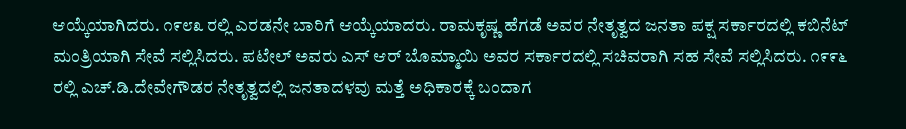ಆಯ್ಕೆಯಾಗಿದರು. ೧೯೮೩ ರಲ್ಲಿ ಎರಡನೇ ಬಾರಿಗೆ ಆಯ್ಕೆಯಾದರು. ರಾಮಕೃಷ್ಣ ಹೆಗಡೆ ಅವರ ನೇತೃತ್ವದ ಜನತಾ ಪಕ್ಷ ಸರ್ಕಾರದಲ್ಲಿ ಕಬಿನೆಟ್ ಮಂತ್ರಿಯಾಗಿ ಸೇವೆ ಸಲ್ಲಿಸಿದರು. ಪಟೇಲ್ ಅವರು ಎಸ್ ಆರ್ ಬೊಮ್ಮಾಯಿ ಅವರ ಸರ್ಕಾರದಲ್ಲಿ ಸಚಿವರಾಗಿ ಸಹ ಸೇವೆ ಸಲ್ಲಿಸಿದರು. ೧೯೯೬ ರಲ್ಲಿ ಎಚ್.ಡಿ.ದೇವೇಗೌಡರ ನೇತೃತ್ವದಲ್ಲಿ ಜನತಾದಳವು ಮತ್ತೆ ಅಧಿಕಾರಕ್ಕೆ ಬಂದಾಗ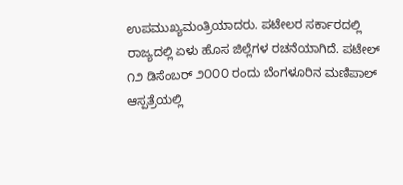ಉಪಮುಖ್ಯಮಂತ್ರಿಯಾದರು. ಪಟೇಲರ ಸರ್ಕಾರದಲ್ಲಿ ರಾಜ್ಯದಲ್ಲಿ ಏಳು ಹೊಸ ಜಿಲ್ಲೆಗಳ ರಚನೆಯಾಗಿದೆ. ಪಟೇಲ್ ೧೨ ಡಿಸೆಂಬರ್ ೨೦೦೦ ರಂದು ಬೆಂಗಳೂರಿನ ಮಣಿಪಾಲ್ ಆಸ್ಪತ್ರೆಯಲ್ಲಿ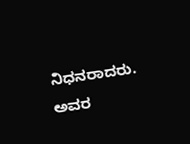ನಿಧನರಾದರು. ಅವರ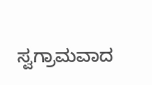ಸ್ವಗ್ರಾಮವಾದ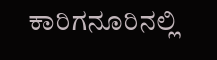ಕಾರಿಗನೂರಿನಲ್ಲಿ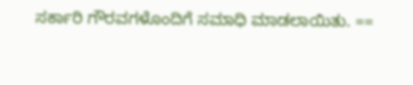ಸರ್ಕಾರಿ ಗೌರವಗಳೊಂದಿಗೆ ಸಮಾಧಿ ಮಾಡಲಾಯಿತು. ==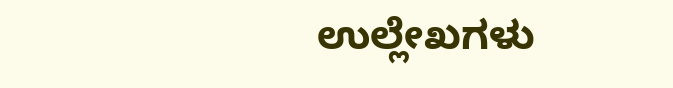ಉಲ್ಲೇಖಗಳು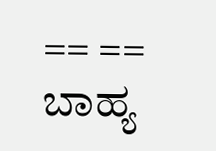== == ಬಾಹ್ಯ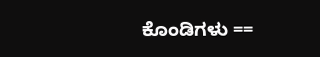ಕೊಂಡಿಗಳು ==